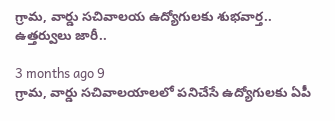గ్రామ, వార్డు సచివాలయ ఉద్యోగులకు శుభవార్త.. ఉత్తర్వులు జారీ..

3 months ago 9
గ్రామ, వార్డు సచివాలయాలలో పనిచేసే ఉద్యోగులకు ఏపీ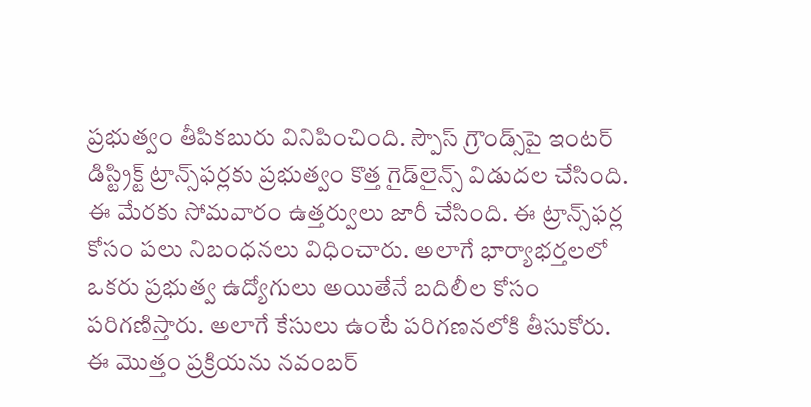ప్రభుత్వం తీపికబురు వినిపించింది. స్పౌస్ గ్రౌండ్స్‌పై ఇంటర్ డిస్ట్రిక్ట్ ట్రాన్స్‌ఫర్లకు ప్రభుత్వం కొత్త గైడ్‌లైన్స్ విడుదల చేసింది. ఈ మేరకు సోమవారం ఉత్తర్వులు జారీ చేసింది. ఈ ట్రాన్స్‌ఫర్ల కోసం పలు నిబంధనలు విధించారు. అలాగే భార్యాభర్తలలో ఒకరు ప్రభుత్వ ఉద్యోగులు అయితేనే బదిలీల కోసం పరిగణిస్తారు. అలాగే కేసులు ఉంటే పరిగణనలోకి తీసుకోరు. ఈ మొత్తం ప్రక్రియను నవంబర్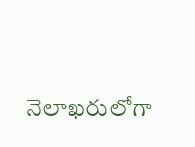నెలాఖరులోగా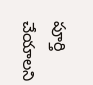పూర్తి చేయాలని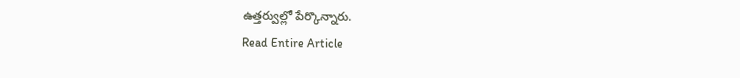ఉత్తర్వుల్లో పేర్కొన్నారు.
Read Entire Article